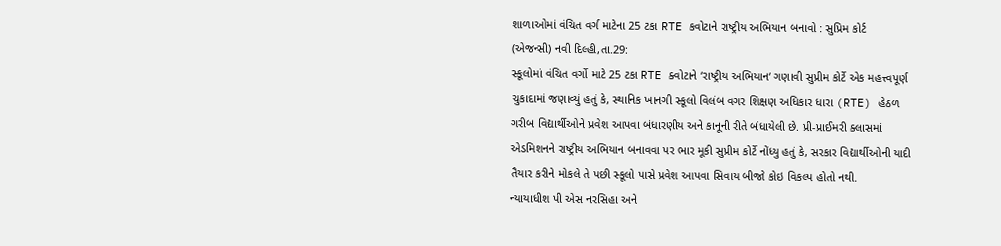શાળાઓમાં વંચિત વર્ગ માટેના 25 ટકા RTE કવોટાને રાષ્ટ્રીય અભિયાન બનાવો : સુપ્રિમ કોર્ટ
(એજન્સી) નવી દિલ્હી,તા.29:
સ્કૂલોમાં વંચિત વર્ગો માટે 25 ટકા RTE ક્વોટાને ‘રાષ્ટ્રીય અભિયાન‘ ગણાવી સુપ્રીમ કોર્ટે એક મહત્ત્વપૂર્ણ ચુકાદામાં જણાવ્યું હતું કે, સ્થાનિક ખાનગી સ્કૂલો વિલંબ વગર શિક્ષણ અધિકાર ધારા (RTE) હેઠળ ગરીબ વિદ્યાર્થીઓને પ્રવેશ આપવા બંધારણીય અને કાનૂની રીતે બંધાયેલી છે. પ્રી-પ્રાઈમરી ક્લાસમાં એડમિશનને રાષ્ટ્રીય અભિયાન બનાવવા પર ભાર મૂકી સુપ્રીમ કોર્ટે નોંધ્યુ હતું કે, સરકાર વિદ્યાર્થીઓની યાદી તૈયાર કરીને મોકલે તે પછી સ્કૂલો પાસે પ્રવેશ આપવા સિવાય બીજો કોઇ વિકલ્પ હોતો નથી.
ન્યાયાધીશ પી એસ નરસિહા અને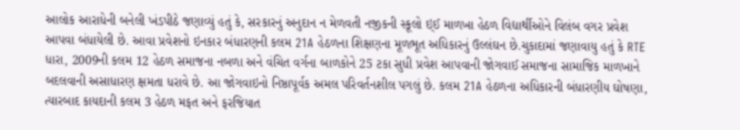આલોક આરાધેની બનેલી ખંડપીઠે જણાવ્યું હતું કે, સરકારનું અનુદાન ન મેળવતી નજીકની સ્કૂલો ઇ્ઈ માળખા હેઠળ વિદ્યાર્થીઓને વિલંબ વગર પ્રવેશ આપવા બંધાયેલી છે. આવા પ્રવેશનો ઇનકાર બંધારણની કલમ 21A હેઠળના શિક્ષણના મૂળભૂત અધિકારનું ઉલ્લંઘન છે.ચુકાદામાં જણાવાયુ હતું કે RTE ધારા, 2009ની કલમ 12 હેઠળ સમાજના નબળા અને વંચિત વર્ગના બાળકોને 25 ટકા સુધી પ્રવેશ આપવાની જોગવાઈ સમાજના સામાજિક માળખાને બદલવાની અસાધારણ ક્ષમતા ધરાવે છે. આ જોગવાઇનો નિષ્ઠાપૂર્વક અમલ પરિવર્તનશીલ પગલું છે. કલમ 21A હેઠળના અધિકારની બંધારણીય ઘોષણા, ત્યારબાદ કાયદાની કલમ 3 હેઠળ મફત અને ફરજિયાત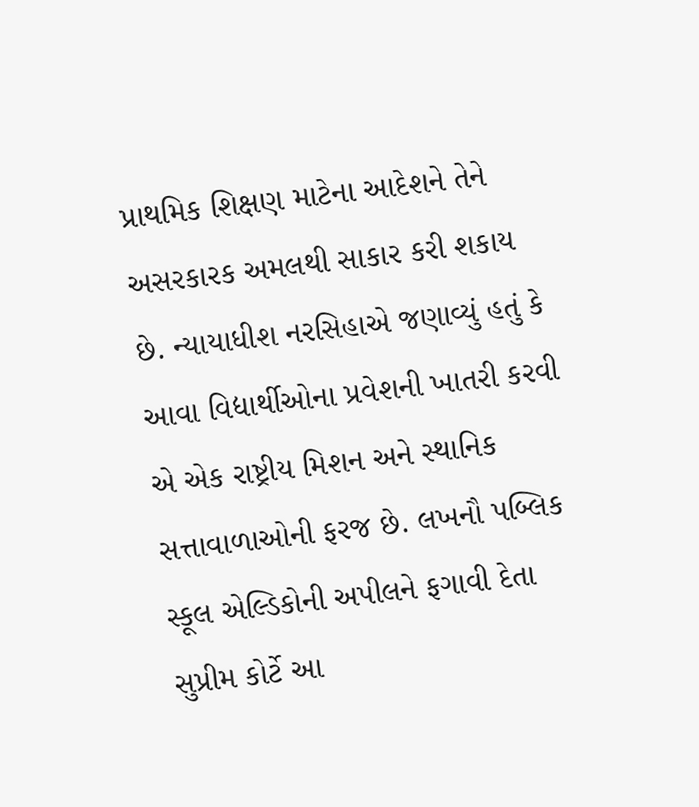પ્રાથમિક શિક્ષણ માટેના આદેશને તેને અસરકારક અમલથી સાકાર કરી શકાય છે. ન્યાયાધીશ નરસિહાએ જણાવ્યું હતું કે આવા વિદ્યાર્થીઓના પ્રવેશની ખાતરી કરવી એ એક રાષ્ટ્રીય મિશન અને સ્થાનિક સત્તાવાળાઓની ફરજ છે. લખનૌ પબ્લિક સ્કૂલ એલ્ડિકોની અપીલને ફગાવી દેતા સુપ્રીમ કોર્ટે આ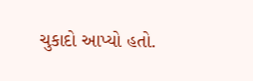ચુકાદો આપ્યો હતો.